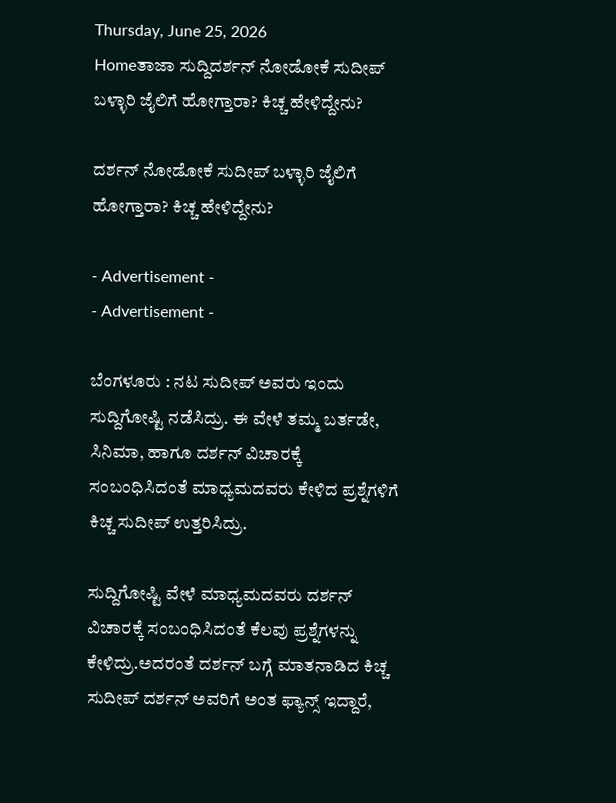Thursday, June 25, 2026
Homeತಾಜಾ ಸುದ್ದಿದರ್ಶನ್ ನೋಡೋಕೆ ಸುದೀಪ್ ಬಳ್ಳಾರಿ ಜೈಲಿಗೆ ಹೋಗ್ತಾರಾ? ಕಿಚ್ಚ ಹೇಳಿದ್ದೇನು?

ದರ್ಶನ್ ನೋಡೋಕೆ ಸುದೀಪ್ ಬಳ್ಳಾರಿ ಜೈಲಿಗೆ ಹೋಗ್ತಾರಾ? ಕಿಚ್ಚ ಹೇಳಿದ್ದೇನು?

- Advertisement -
- Advertisement -

ಬೆಂಗಳೂರು : ನಟ ಸುದೀಪ್ ಅವರು ಇಂದು ಸುದ್ದಿಗೋಷ್ಟಿ ನಡೆಸಿದ್ರು. ಈ ವೇಳೆ ತಮ್ಮ ಬರ್ತಡೇ, ಸಿನಿಮಾ, ಹಾಗೂ ದರ್ಶನ್ ವಿಚಾರಕ್ಕೆ ಸಂಬಂಧಿಸಿದಂತೆ ಮಾಧ್ಯಮದವರು ಕೇಳಿದ ಪ್ರಶ್ನೆಗಳಿಗೆ ಕಿಚ್ಚ ಸುದೀಪ್ ಉತ್ತರಿಸಿದ್ರು.

ಸುದ್ದಿಗೋಷ್ಟಿ ವೇಳೆ ಮಾಧ್ಯಮದವರು ದರ್ಶನ್ ವಿಚಾರಕ್ಕೆ ಸಂಬಂಧಿಸಿದಂತೆ ಕೆಲವು ಪ್ರಶ್ನೆಗಳನ್ನು ಕೇಳಿದ್ರು.ಅದರಂತೆ ದರ್ಶನ್ ಬಗ್ಗೆ ಮಾತನಾಡಿದ ಕಿಚ್ಚ ಸುದೀಪ್ ದರ್ಶನ್ ಅವರಿಗೆ ಅಂತ ಫ್ಯಾನ್ಸ್ ಇದ್ದಾರೆ,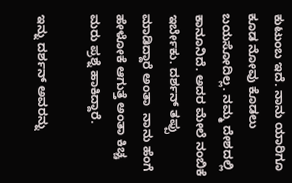ಕುಟುಂಬ ಇದೆ. ನಾನು ಯಾರಿಗೂ ಕೂಡ ನೋವು ಕೊಡಲು ಬಯಸೋದಿಲ್ಲ. ನಮ್ಮ ದೇಶದಲ್ಲಿ ಕಾನೂನಿದೆ. ಅದರ ಮೇಲೆ ನಂಬಿಕೆ ಇರ್ಬೇಕು. ದರ್ಶನ್ ತಪ್ಪು ಮಾಡಿದ್ದಾರೆ ಅಂತಾ  ನಾನು ಹೆಂಗೆ ಹೇಳೋಕೆ ಆಗುತ್ತೆ ಅಂತಾ ಕಿಚ್ಚ ಮರು ಪ್ರಶ್ನೆ ಹಾಕಿದ್ದಾರೆ.

ಇನ್ನು ದರ್ಶನ್ ಅವರನ್ನು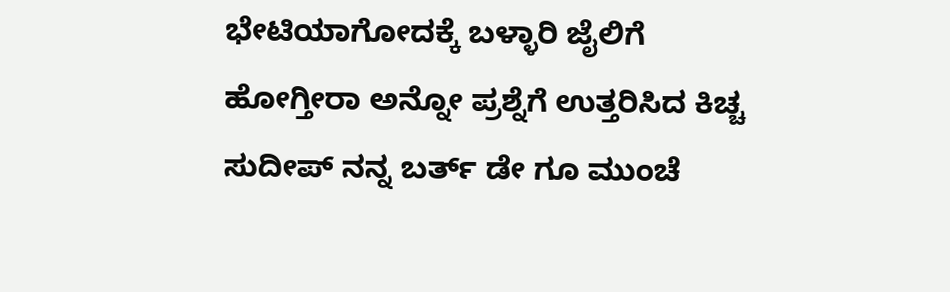ಭೇಟಿಯಾಗೋದಕ್ಕೆ ಬಳ್ಳಾರಿ ಜೈಲಿಗೆ ಹೋಗ್ತೀರಾ ಅನ್ನೋ ಪ್ರಶ್ನೆಗೆ ಉತ್ತರಿಸಿದ ಕಿಚ್ಚ ಸುದೀಪ್ ನನ್ನ ಬರ್ತ್ ಡೇ ಗೂ ಮುಂಚೆ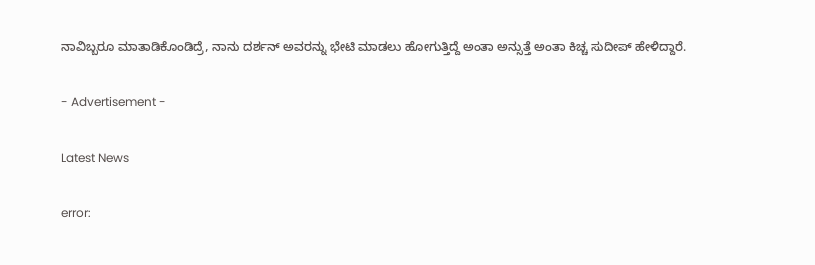ನಾವಿಬ್ಬರೂ ಮಾತಾಡಿಕೊಂಡಿದ್ರೆ, ನಾನು ದರ್ಶನ್ ಅವರನ್ನು ಭೇಟಿ ಮಾಡಲು ಹೋಗುತ್ತಿದ್ದೆ ಅಂತಾ ಅನ್ಸುತ್ತೆ ಅಂತಾ ಕಿಚ್ಚ ಸುದೀಪ್ ಹೇಳಿದ್ದಾರೆ.

- Advertisement -

Latest News

error: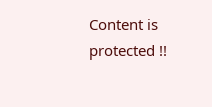Content is protected !!